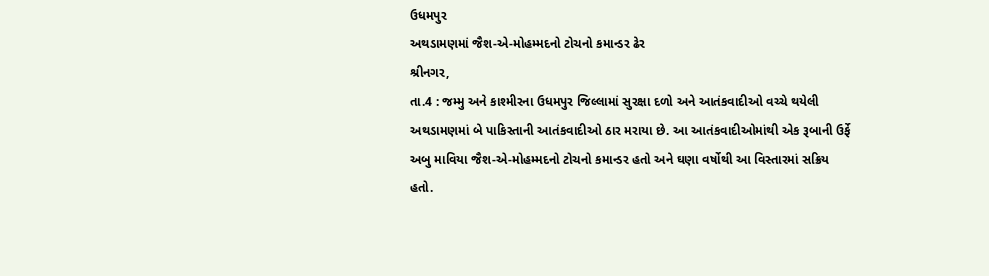ઉધમપુર
અથડામણમાં જૈશ-એ-મોહમ્મદનો ટોચનો કમાન્ડર ઢેર
શ્રીનગર,
તા.4 : જમ્મુ અને કાશ્મીરના ઉધમપુર જિલ્લામાં સુરક્ષા દળો અને આતંકવાદીઓ વચ્ચે થયેલી
અથડામણમાં બે પાકિસ્તાની આતંકવાદીઓ ઠાર મરાયા છે. આ આતંકવાદીઓમાંથી એક રૂબાની ઉર્ફે
અબુ માવિયા જૈશ-એ-મોહમ્મદનો ટોચનો કમાન્ડર હતો અને ઘણા વર્ષોથી આ વિસ્તારમાં સક્રિય
હતો.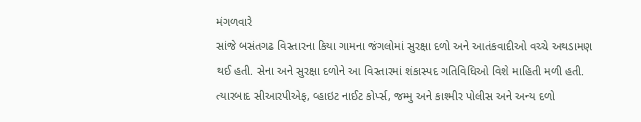મંગળવારે
સાંજે બસંતગઢ વિસ્તારના કિયા ગામના જંગલોમાં સુરક્ષા દળો અને આતંકવાદીઓ વચ્ચે અથડામણ
થઈ હતી. સેના અને સુરક્ષા દળોને આ વિસ્તારમાં શંકાસ્પદ ગતિવિધિઓ વિશે માહિતી મળી હતી.
ત્યારબાદ સીઆરપીએફ, વ્હાઇટ નાઈટ કોર્પ્સ, જમ્મુ અને કાશ્મીર પોલીસ અને અન્ય દળો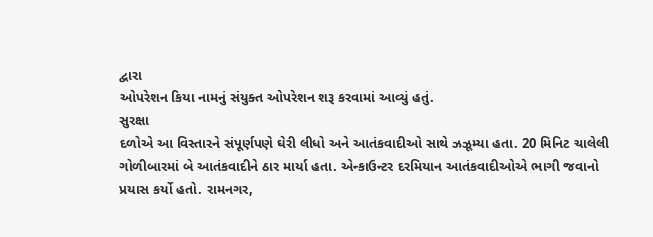દ્વારા
ઓપરેશન કિયા નામનું સંયુક્ત ઓપરેશન શરૂ કરવામાં આવ્યું હતું.
સુરક્ષા
દળોએ આ વિસ્તારને સંપૂર્ણપણે ઘેરી લીધો અને આતંકવાદીઓ સાથે ઝઝૂમ્યા હતા. 20 મિનિટ ચાલેલી
ગોળીબારમાં બે આતંકવાદીને ઠાર માર્યા હતા. એન્કાઉન્ટર દરમિયાન આતંકવાદીઓએ ભાગી જવાનો
પ્રયાસ કર્યો હતો. રામનગર,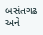બસંતગઢ અને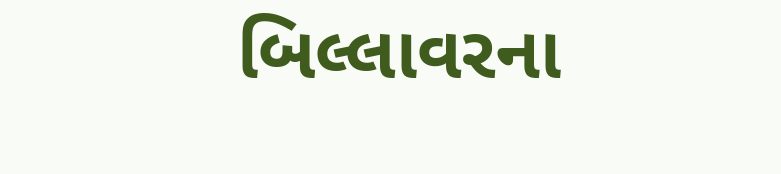બિલ્લાવરના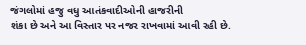જંગલોમાં હજુ વધુ આતંકવાદીઓની હાજરીની
શંકા છે અને આ વિસ્તાર પર નજર રાખવામાં આવી રહી છે.